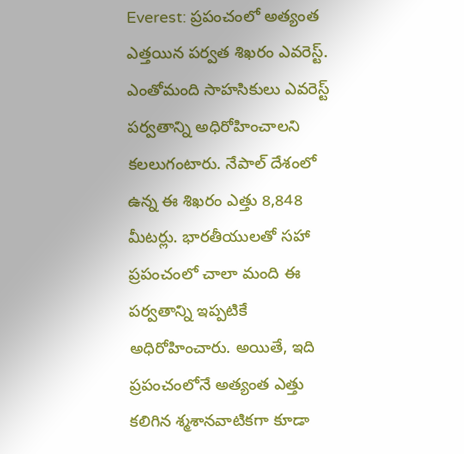Everest: ప్రపంచంలో అత్యంత ఎత్తయిన పర్వత శిఖరం ఎవరెస్ట్. ఎంతోమంది సాహసికులు ఎవరెస్ట్ పర్వతాన్ని అధిరోహించాలని కలలుగంటారు. నేపాల్ దేశంలో ఉన్న ఈ శిఖరం ఎత్తు 8,848 మీటర్లు. భారతీయులతో సహా ప్రపంచంలో చాలా మంది ఈ పర్వతాన్ని ఇప్పటికే అధిరోహించారు. అయితే, ఇది ప్రపంచంలోనే అత్యంత ఎత్తు కలిగిన శ్మశానవాటికగా కూడా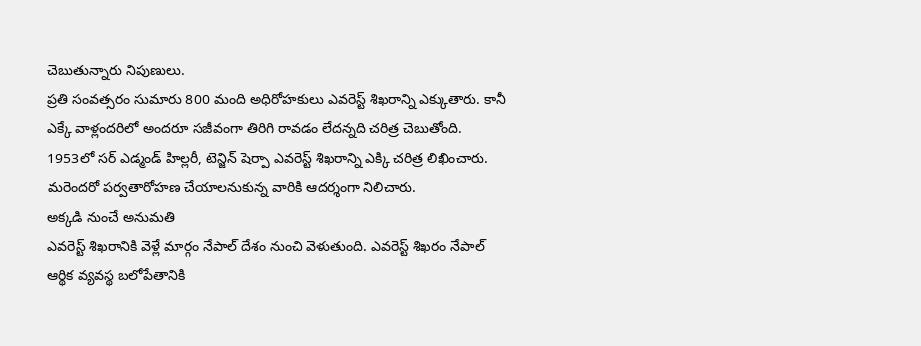చెబుతున్నారు నిపుణులు.
ప్రతి సంవత్సరం సుమారు 800 మంది అధిరోహకులు ఎవరెస్ట్ శిఖరాన్ని ఎక్కుతారు. కానీ ఎక్కే వాళ్లందరిలో అందరూ సజీవంగా తిరిగి రావడం లేదన్నది చరిత్ర చెబుతోంది. 1953లో సర్ ఎడ్మండ్ హిల్లరీ, టెన్జిన్ షెర్పా ఎవరెస్ట్ శిఖరాన్ని ఎక్కి చరిత్ర లిఖించారు. మరెందరో పర్వతారోహణ చేయాలనుకున్న వారికి ఆదర్శంగా నిలిచారు.
అక్కడి నుంచే అనుమతి
ఎవరెస్ట్ శిఖరానికి వెళ్లే మార్గం నేపాల్ దేశం నుంచి వెళుతుంది. ఎవరెస్ట్ శిఖరం నేపాల్ ఆర్థిక వ్యవస్థ బలోపేతానికి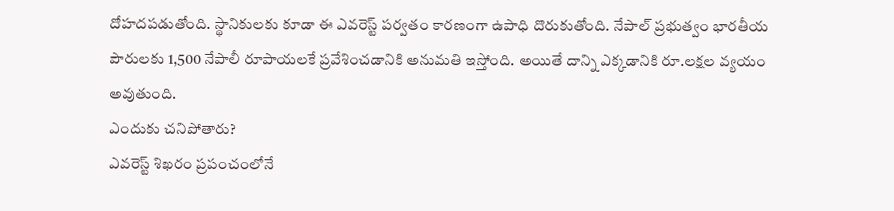దోహదపడుతోంది. స్థానికులకు కూడా ఈ ఎవరెస్ట్ పర్వతం కారణంగా ఉపాధి దొరుకుతోంది. నేపాల్ ప్రభుత్వం భారతీయ పౌరులకు 1,500 నేపాలీ రూపాయలకే ప్రవేశించడానికి అనుమతి ఇస్తోంది. అయితే దాన్ని ఎక్కడానికి రూ.లక్షల వ్యయం అవుతుంది.
ఎందుకు చనిపోతారు?
ఎవరెస్ట్ శిఖరం ప్రపంచంలోనే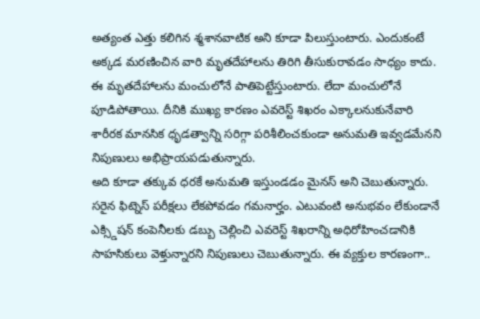అత్యంత ఎత్తు కలిగిన శ్మశానవాటిక అని కూడా పిలుస్తుంటారు. ఎందుకంటే అక్కడ మరణించిన వారి మృతదేహాలను తిరిగి తీసుకురావడం సాధ్యం కాదు. ఈ మృతదేహాలను మంచులోనే పాతిపెట్టేస్తుంటారు. లేదా మంచులోనే పూడిపోతాయి. దీనికి ముఖ్య కారణం ఎవరెస్ట్ శిఖరం ఎక్కాలనుకునేవారి శారీరక మానసిక ధృడత్వాన్ని సరిగ్గా పరిశీలించకుండా అనుమతి ఇవ్వడమేనని నిపుణులు అభిప్రాయపడుతున్నారు.
అది కూడా తక్కువ ధరకే అనుమతి ఇస్తుండడం మైనస్ అని చెబుతున్నారు. సరైన ఫిట్నెస్ పరీక్షలు లేకపోవడం గమనార్హం. ఎటువంటి అనుభవం లేకుండానే ఎక్స్డిషన్ కంపెనీలకు డబ్బు చెల్లించి ఎవరెస్ట్ శిఖరాన్ని అధిరోహించడానికి సాహసికులు వెళ్తున్నారని నిపుణులు చెబుతున్నారు. ఈ వ్యక్తుల కారణంగా..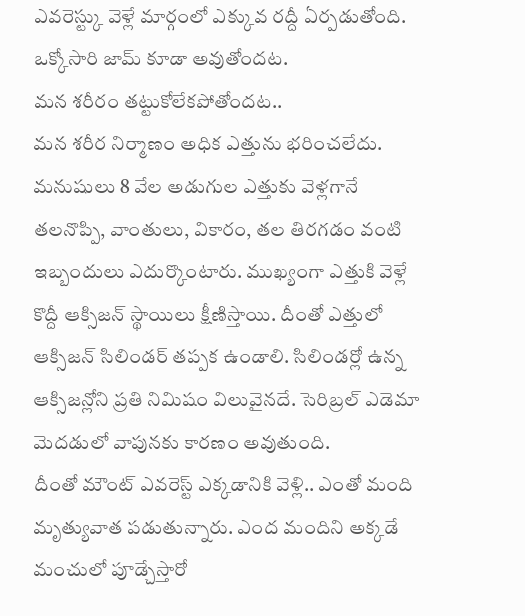ఎవరెస్ట్కు వెళ్లే మార్గంలో ఎక్కువ రద్దీ ఏర్పడుతోంది. ఒక్కోసారి జామ్ కూడా అవుతోందట.
మన శరీరం తట్టుకోలేకపోతోందట..
మన శరీర నిర్మాణం అధిక ఎత్తును భరించలేదు. మనుషులు 8 వేల అడుగుల ఎత్తుకు వెళ్లగానే తలనొప్పి, వాంతులు, వికారం, తల తిరగడం వంటి ఇబ్బందులు ఎదుర్కొంటారు. ముఖ్యంగా ఎత్తుకి వెళ్లే కొద్దీ ఆక్సిజన్ స్థాయిలు క్షీణిస్తాయి. దీంతో ఎత్తులో ఆక్సిజన్ సిలిండర్ తప్పక ఉండాలి. సిలిండర్లో ఉన్న ఆక్సిజన్లోని ప్రతి నిమిషం విలువైనదే. సెరిబ్రల్ ఎడెమా మెదడులో వాపునకు కారణం అవుతుంది.
దీంతో మౌంట్ ఎవరెస్ట్ ఎక్కడానికి వెళ్లి.. ఎంతో మంది మృత్యువాత పడుతున్నారు. ఎంద మందిని అక్కడే మంచులో పూడ్చేస్తారో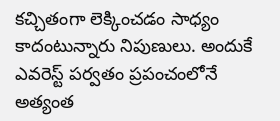కచ్చితంగా లెక్కించడం సాధ్యం కాదంటున్నారు నిపుణులు. అందుకే ఎవరెస్ట్ పర్వతం ప్రపంచంలోనే అత్యంత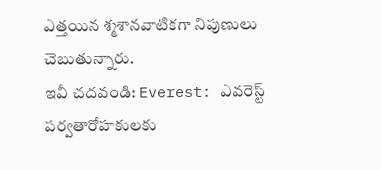ఎత్తయిన శ్మశానవాటికగా నిపుణులు చెబుతున్నారు.
ఇవీ చదవండి: Everest: ఎవరెస్ట్ పర్వతారోహకులకు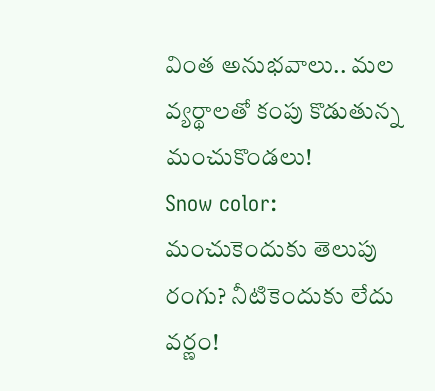వింత అనుభవాలు.. మల వ్యర్థాలతో కంపు కొడుతున్న మంచుకొండలు!
Snow color: మంచుకెందుకు తెలుపు రంగు? నీటికెందుకు లేదు వర్ణం!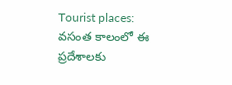Tourist places: వసంత కాలంలో ఈ ప్రదేశాలకు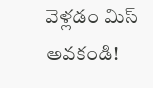వెళ్లడం మిస్ అవకండి!